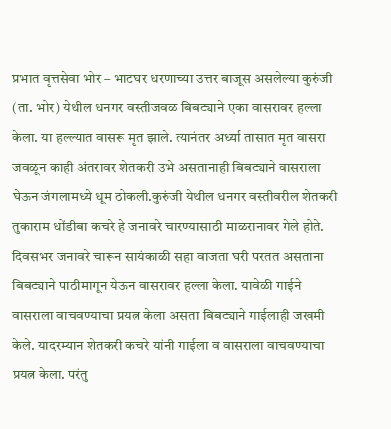प्रभात वृत्तसेवा भोर – भाटघर धरणाच्या उत्तर बाजूस असलेल्या कुरुंजी (ता. भोर) येथील धनगर वस्तीजवळ बिबट्याने एका वासरावर हल्ला केला. या हल्ल्यात वासरू मृत झाले. त्यानंतर अर्ध्या तासात मृत वासरा जवळून काही अंतरावर शेतकरी उभे असतानाही बिबट्याने वासराला घेऊन जंगलामध्ये धूम ठोकली.कुरुंजी येथील धनगर वस्तीवरील शेतकरी तुकाराम धोंडीबा कचरे हे जनावरे चारण्यासाठी माळरानावर गेले होते. दिवसभर जनावरे चारून सायंकाळी सहा वाजता घरी परतत असताना बिबट्याने पाठीमागून येऊन वासरावर हल्ला केला. यावेळी गाईने वासराला वाचवण्याचा प्रयत्न केला असता बिबट्याने गाईलाही जखमी केले. यादरम्यान शेतकरी कचरे यांनी गाईला व वासराला वाचवण्याचा प्रयत्न केला. परंतु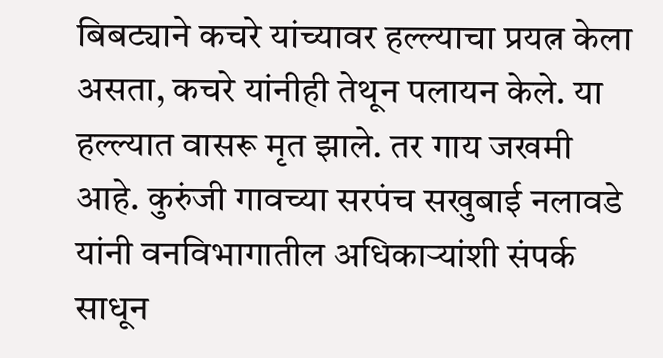बिबट्याने कचरे यांच्यावर हल्ल्याचा प्रयत्न केला असता, कचरे यांनीही तेथून पलायन केले. या हल्ल्यात वासरू मृत झाले. तर गाय जखमी आहे. कुरुंजी गावच्या सरपंच सखुबाई नलावडे यांनी वनविभागातील अधिकाऱ्यांशी संपर्क साधून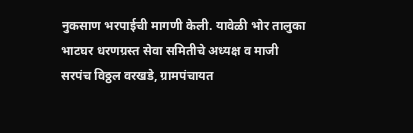नुकसाण भरपाईची मागणी केली. यावेळी भोर तालुका भाटघर धरणग्रस्त सेवा समितीचे अध्यक्ष व माजी सरपंच विठ्ठल वरखडे, ग्रामपंचायत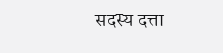सदस्य दत्ता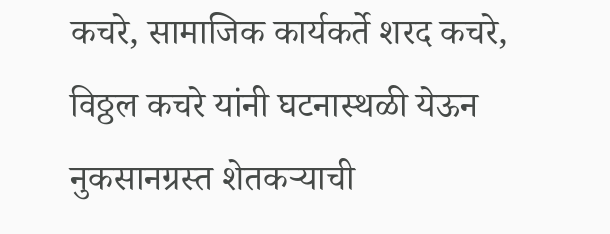कचरे, सामाजिक कार्यकर्ते शरद कचरे, विठ्ठल कचरे यांनी घटनास्थळी येऊन नुकसानग्रस्त शेतकऱ्याची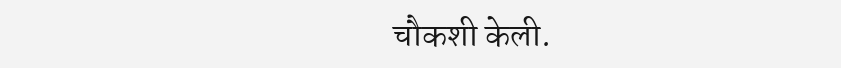चौकशी केली.